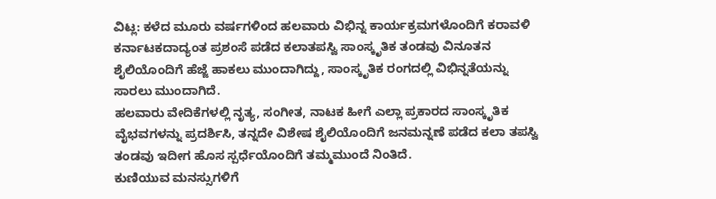ವಿಟ್ಲ: ಕಳೆದ ಮೂರು ವರ್ಷಗಳಿಂದ ಹಲವಾರು ವಿಭಿನ್ನ ಕಾರ್ಯಕ್ರಮಗಳೊಂದಿಗೆ ಕರಾವಳಿ ಕರ್ನಾಟಕದಾದ್ಯಂತ ಪ್ರಶಂಸೆ ಪಡೆದ ಕಲಾತಪಸ್ವಿ ಸಾಂಸ್ಕೃತಿಕ ತಂಡವು ವಿನೂತನ ಶೈಲಿಯೊಂದಿಗೆ ಹೆಜ್ಜೆ ಹಾಕಲು ಮುಂದಾಗಿದ್ದು, ಸಾಂಸ್ಕೃತಿಕ ರಂಗದಲ್ಲಿ ವಿಭಿನ್ನತೆಯನ್ನು ಸಾರಲು ಮುಂದಾಗಿದೆ.
ಹಲವಾರು ವೇದಿಕೆಗಳಲ್ಲಿ ನೃತ್ಯ, ಸಂಗೀತ, ನಾಟಕ ಹೀಗೆ ಎಲ್ಲಾ ಪ್ರಕಾರದ ಸಾಂಸ್ಕೃತಿಕ ವೈಭವಗಳನ್ನು ಪ್ರದರ್ಶಿಸಿ, ತನ್ನದೇ ವಿಶೇಷ ಶೈಲಿಯೊಂದಿಗೆ ಜನಮನ್ನಣೆ ಪಡೆದ ಕಲಾ ತಪಸ್ವಿ ತಂಡವು ಇದೀಗ ಹೊಸ ಸ್ಪರ್ಧೆಯೊಂದಿಗೆ ತಮ್ಮಮುಂದೆ ನಿಂತಿದೆ.
ಕುಣಿಯುವ ಮನಸ್ಸುಗಳಿಗೆ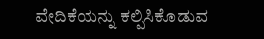ವೇದಿಕೆಯನ್ನು ಕಲ್ಪಿಸಿಕೊಡುವ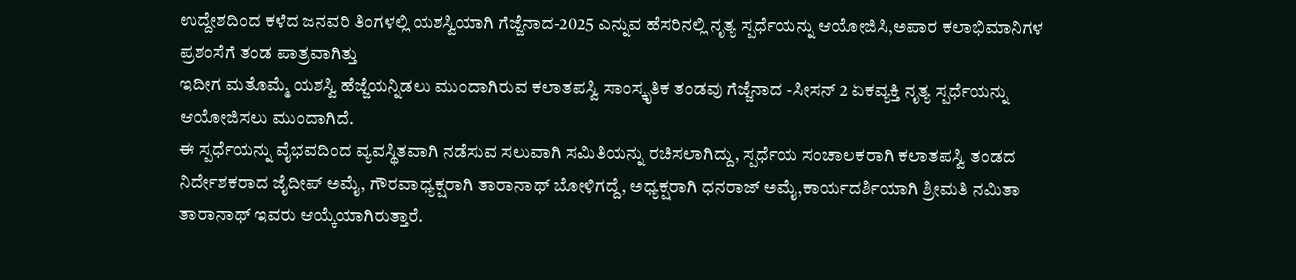ಉದ್ದೇಶದಿಂದ ಕಳೆದ ಜನವರಿ ತಿಂಗಳಲ್ಲಿ ಯಶಸ್ವಿಯಾಗಿ ಗೆಜ್ಜೆನಾದ-2025 ಎನ್ನುವ ಹೆಸರಿನಲ್ಲಿ ನೃತ್ಯ ಸ್ಪರ್ಧೆಯನ್ನು ಆಯೋಜಿಸಿ,ಅಪಾರ ಕಲಾಭಿಮಾನಿಗಳ ಪ್ರಶಂಸೆಗೆ ತಂಡ ಪಾತ್ರವಾಗಿತ್ತು
ಇದೀಗ ಮತೊಮ್ಮೆ ಯಶಸ್ವಿ ಹೆಜ್ಜೆಯನ್ನಿಡಲು ಮುಂದಾಗಿರುವ ಕಲಾತಪಸ್ವಿ ಸಾಂಸ್ಕೃತಿಕ ತಂಡವು ಗೆಜ್ಜೆನಾದ -ಸೀಸನ್ 2 ಏಕವ್ಯಕ್ತಿ ನೃತ್ಯ ಸ್ಪರ್ಧೆಯನ್ನು ಆಯೋಜಿಸಲು ಮುಂದಾಗಿದೆ.
ಈ ಸ್ಪರ್ಧೆಯನ್ನು ವೈಭವದಿಂದ ವ್ಯವಸ್ಥಿತವಾಗಿ ನಡೆಸುವ ಸಲುವಾಗಿ ಸಮಿತಿಯನ್ನು ರಚಿಸಲಾಗಿದ್ದು, ಸ್ಪರ್ಧೆಯ ಸಂಚಾಲಕರಾಗಿ ಕಲಾತಪಸ್ವಿ ತಂಡದ ನಿರ್ದೇಶಕರಾದ ಜೈದೀಪ್ ಅಮೈ, ಗೌರವಾಧ್ಯಕ್ಷರಾಗಿ ತಾರಾನಾಥ್ ಬೋಳಿಗದ್ದೆ, ಅಧ್ಯಕ್ಷರಾಗಿ ಧನರಾಜ್ ಅಮೈ,ಕಾರ್ಯದರ್ಶಿಯಾಗಿ ಶ್ರೀಮತಿ ನಮಿತಾ ತಾರಾನಾಥ್ ಇವರು ಆಯ್ಕೆಯಾಗಿರುತ್ತಾರೆ.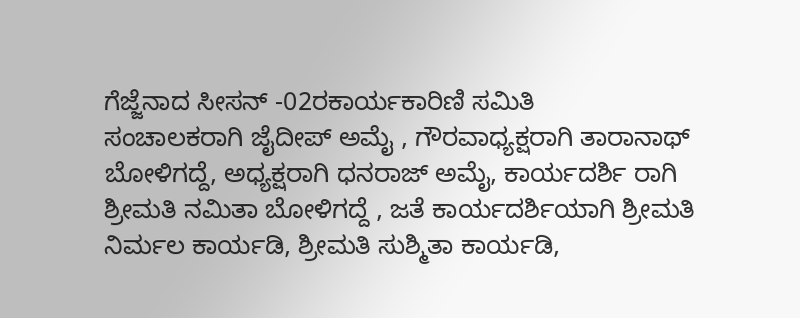ಗೆಜ್ಜೆನಾದ ಸೀಸನ್ -02ರಕಾರ್ಯಕಾರಿಣಿ ಸಮಿತಿ
ಸಂಚಾಲಕರಾಗಿ ಜೈದೀಪ್ ಅಮೈ , ಗೌರವಾಧ್ಯಕ್ಷರಾಗಿ ತಾರಾನಾಥ್ ಬೋಳಿಗದ್ದೆ, ಅಧ್ಯಕ್ಷರಾಗಿ ಧನರಾಜ್ ಅಮೈ, ಕಾರ್ಯದರ್ಶಿ ರಾಗಿ ಶ್ರೀಮತಿ ನಮಿತಾ ಬೋಳಿಗದ್ದೆ , ಜತೆ ಕಾರ್ಯದರ್ಶಿಯಾಗಿ ಶ್ರೀಮತಿ ನಿರ್ಮಲ ಕಾರ್ಯಡಿ, ಶ್ರೀಮತಿ ಸುಶ್ಮಿತಾ ಕಾರ್ಯಡಿ,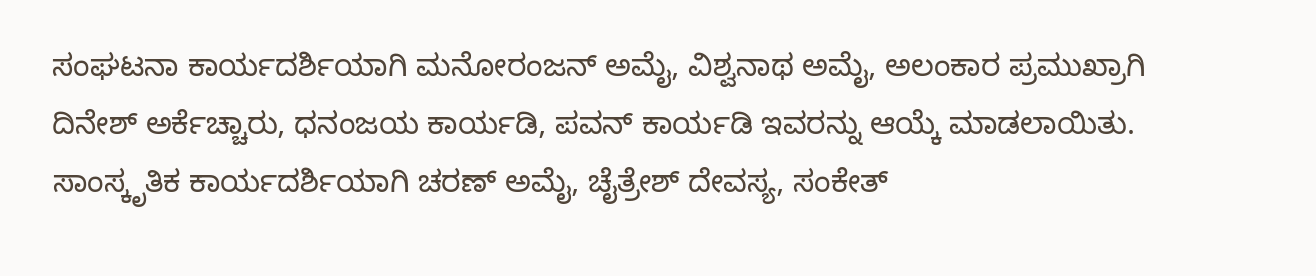ಸಂಘಟನಾ ಕಾರ್ಯದರ್ಶಿಯಾಗಿ ಮನೋರಂಜನ್ ಅಮೈ, ವಿಶ್ವನಾಥ ಅಮೈ, ಅಲಂಕಾರ ಪ್ರಮುಖ್ರಾಗಿ ದಿನೇಶ್ ಅರ್ಕೆಚ್ಚಾರು, ಧನಂಜಯ ಕಾರ್ಯಡಿ, ಪವನ್ ಕಾರ್ಯಡಿ ಇವರನ್ನು ಆಯ್ಕೆ ಮಾಡಲಾಯಿತು.
ಸಾಂಸ್ಕೃತಿಕ ಕಾರ್ಯದರ್ಶಿಯಾಗಿ ಚರಣ್ ಅಮೈ, ಚೈತ್ರೇಶ್ ದೇವಸ್ಯ, ಸಂಕೇತ್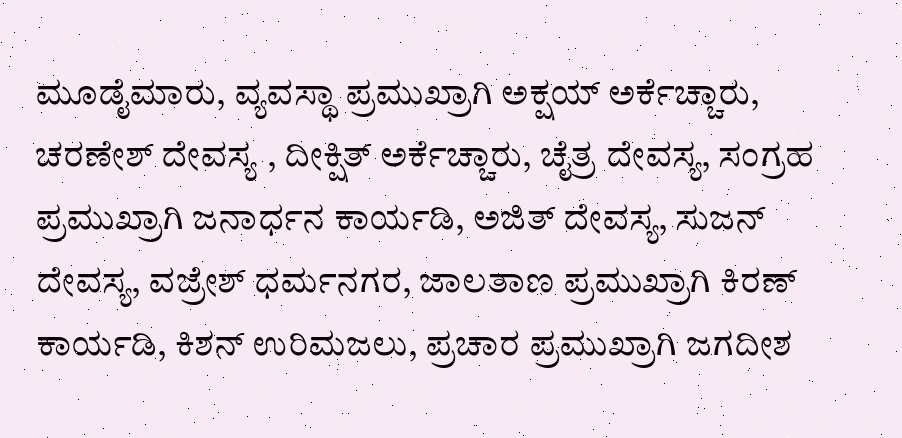ಮೂಡೈಮಾರು, ವ್ಯವಸ್ಥಾ ಪ್ರಮುಖ್ರಾಗಿ ಅಕ್ಷಯ್ ಅರ್ಕೆಚ್ಚಾರು, ಚರಣೇಶ್ ದೇವಸ್ಯ , ದೀಕ್ಷಿತ್ ಅರ್ಕೆಚ್ಚಾರು, ಚೈತ್ರ ದೇವಸ್ಯ, ಸಂಗ್ರಹ ಪ್ರಮುಖ್ರಾಗಿ ಜನಾರ್ಧನ ಕಾರ್ಯಡಿ, ಅಜಿತ್ ದೇವಸ್ಯ, ಸುಜನ್ ದೇವಸ್ಯ, ವಜ್ರೇಶ್ ಧರ್ಮನಗರ, ಜಾಲತಾಣ ಪ್ರಮುಖ್ರಾಗಿ ಕಿರಣ್ ಕಾರ್ಯಡಿ, ಕಿಶನ್ ಉರಿಮಜಲು, ಪ್ರಚಾರ ಪ್ರಮುಖ್ರಾಗಿ ಜಗದೀಶ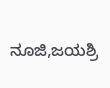ನೂಜಿ,ಜಯಶ್ರಿ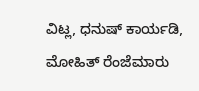ವಿಟ್ಲ, ಧನುಷ್ ಕಾರ್ಯಡಿ, ಮೋಹಿತ್ ರೆಂಜೆಮಾರು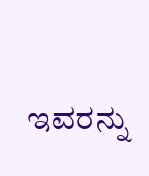ಇವರನ್ನು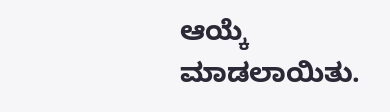ಆಯ್ಕೆ ಮಾಡಲಾಯಿತು.